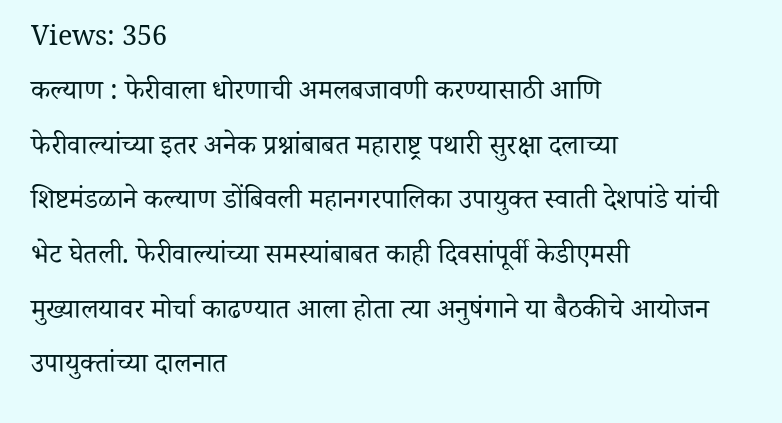Views: 356
कल्याण : फेरीवाला धोरणाची अमलबजावणी करण्यासाठी आणि फेरीवाल्यांच्या इतर अनेक प्रश्नांबाबत महाराष्ट्र पथारी सुरक्षा दलाच्या शिष्टमंडळाने कल्याण डोंबिवली महानगरपालिका उपायुक्त स्वाती देशपांडे यांची भेट घेतली. फेरीवाल्यांच्या समस्यांबाबत काही दिवसांपूर्वी केडीएमसी मुख्यालयावर मोर्चा काढण्यात आला होता त्या अनुषंगाने या बैठकीचे आयोजन उपायुक्तांच्या दालनात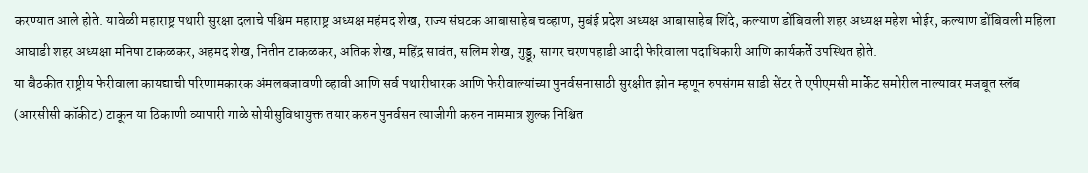करण्यात आले होते. यावेळी महाराष्ट्र पथारी सुरक्षा दलाचे पश्चिम महाराष्ट्र अध्यक्ष महंमद शेख, राज्य संघटक आबासाहेब चव्हाण, मुबंई प्रदेश अध्यक्ष आबासाहेब शिंदे, कल्याण डोंबिवली शहर अध्यक्ष महेश भोईर, कल्याण डोंबिवली महिला आघाडी शहर अध्यक्षा मनिषा टाकळकर, अहमद शेख, नितीन टाकळकर, अतिक शेख, महिंद्र सावंत, सलिम शेख, गुड्डू, सागर चरणपहाडी आदी फेरिवाला पदाधिकारी आणि कार्यकर्ते उपस्थित होते.
या बैठकीत राष्ट्रीय फेरीवाला कायद्याची परिणामकारक अंमलबजावणी व्हावी आणि सर्व पथारीधारक आणि फेरीवाल्यांच्या पुनर्वसनासाठी सुरक्षीत झोन म्हणून रुपसंगम साडी सेंटर ते एपीएमसी मार्केट समोरील नाल्यावर मजबूत स्लॅब (आरसीसी कॉकीट) टाकून या ठिकाणी व्यापारी गाळे सोयीसुविधायुक्त तयार करुन पुनर्वसन त्याजीगी करुन नाममात्र शुल्क निश्चित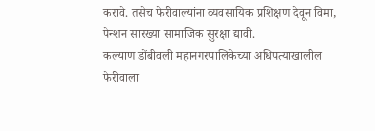करावे. तसेच फेरीवाल्यांना व्यवसायिक प्रशिक्षण देवून विमा, पेन्शन सारख्या सामाजिक सुरक्षा द्यावी.
कल्याण डोंबीवली महानगरपालिकेच्या अधिपत्याखालील फेरीवाला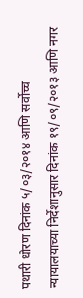पथारी धोरण दिनांक ५/०३/२०१४ आणि सर्वोच्च न्यायालयाच्या निर्देशानुसार दिनांक १९/०९/२०१३ आणि नगर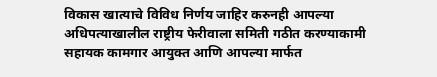विकास खात्याचे विविध निर्णय जाहिर करुनही आपल्या अधिपत्याखालील राष्ट्रीय फेरीवाला समिती गठीत करण्याकामी सहायक कामगार आयुक्त आणि आपल्या मार्फत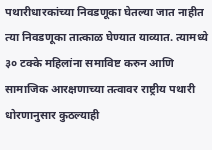पथारीधारकांच्या निवडणूका घेतल्या जात नाहीत त्या निवडणूका तात्काळ घेण्यात याव्यात. त्यामध्ये ३० टक्के महिलांना समाविष्ट करुन आणि सामाजिक आरक्षणाच्या तत्वावर राष्ट्रीय पथारी धोरणानुसार कुठल्याही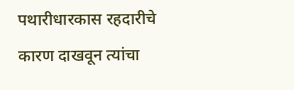पथारीधारकास रहदारीचे कारण दाखवून त्यांचा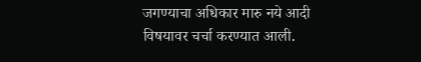जगण्याचा अधिकार मारु नये आदी विषयावर चर्चा करण्यात आली.